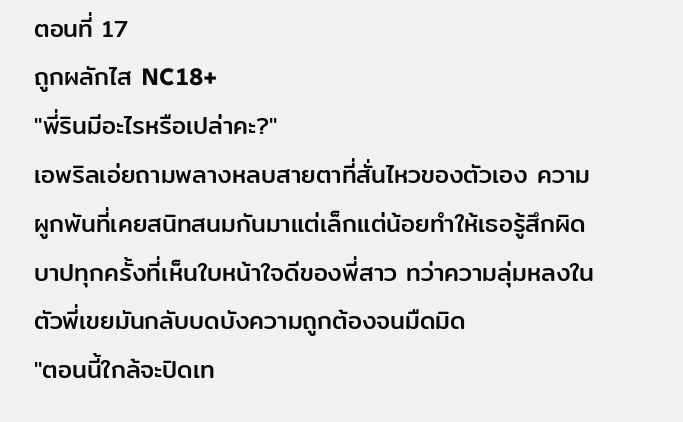ตอนที่ 17
ถูกผลักไส NC18+
"พี่รินมีอะไรหรือเปล่าคะ?"
เอพริลเอ่ยถามพลางหลบสายตาที่สั่นไหวของตัวเอง ความผูกพันที่เคยสนิทสนมกันมาแต่เล็กแต่น้อยทำให้เธอรู้สึกผิดบาปทุกครั้งที่เห็นใบหน้าใจดีของพี่สาว ทว่าความลุ่มหลงในตัวพี่เขยมันกลับบดบังความถูกต้องจนมืดมิด
"ตอนนี้ใกล้จะปิดเท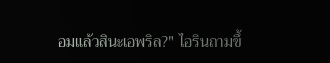อมแล้วสินะเอพริล?" ไอรินถามขึ้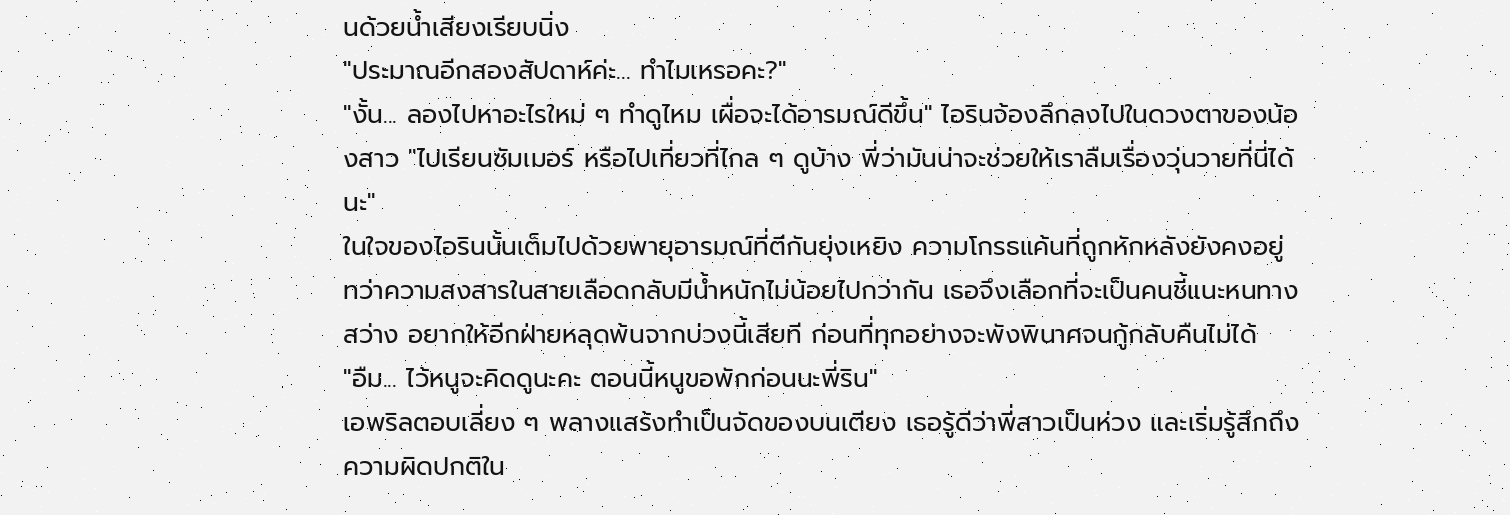นด้วยน้ำเสียงเรียบนิ่ง
"ประมาณอีกสองสัปดาห์ค่ะ... ทำไมเหรอคะ?"
"งั้น... ลองไปหาอะไรใหม่ ๆ ทำดูไหม เผื่อจะได้อารมณ์ดีขึ้น" ไอรินจ้องลึกลงไปในดวงตาของน้องสาว "ไปเรียนซัมเมอร์ หรือไปเที่ยวที่ไกล ๆ ดูบ้าง พี่ว่ามันน่าจะช่วยให้เราลืมเรื่องวุ่นวายที่นี่ได้นะ"
ในใจของไอรินนั้นเต็มไปด้วยพายุอารมณ์ที่ตีกันยุ่งเหยิง ความโกรธแค้นที่ถูกหักหลังยังคงอยู่ ทว่าความสงสารในสายเลือดกลับมีน้ำหนักไม่น้อยไปกว่ากัน เธอจึงเลือกที่จะเป็นคนชี้แนะหนทางสว่าง อยากให้อีกฝ่ายหลุดพ้นจากบ่วงนี้เสียที ก่อนที่ทุกอย่างจะพังพินาศจนกู้กลับคืนไม่ได้
"อืม... ไว้หนูจะคิดดูนะคะ ตอนนี้หนูขอพักก่อนนะพี่ริน"
เอพริลตอบเลี่ยง ๆ พลางแสร้งทำเป็นจัดของบนเตียง เธอรู้ดีว่าพี่สาวเป็นห่วง และเริ่มรู้สึกถึงความผิดปกติใน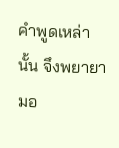คำพูดเหล่านั้น จึงพยายามอ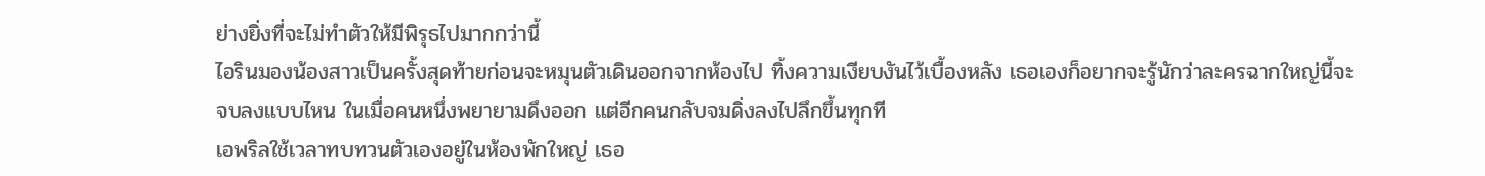ย่างยิ่งที่จะไม่ทำตัวให้มีพิรุธไปมากกว่านี้
ไอรินมองน้องสาวเป็นครั้งสุดท้ายก่อนจะหมุนตัวเดินออกจากห้องไป ทิ้งความเงียบงันไว้เบื้องหลัง เธอเองก็อยากจะรู้นักว่าละครฉากใหญ่นี้จะจบลงแบบไหน ในเมื่อคนหนึ่งพยายามดึงออก แต่อีกคนกลับจมดิ่งลงไปลึกขึ้นทุกที
เอพริลใช้เวลาทบทวนตัวเองอยู่ในห้องพักใหญ่ เธอ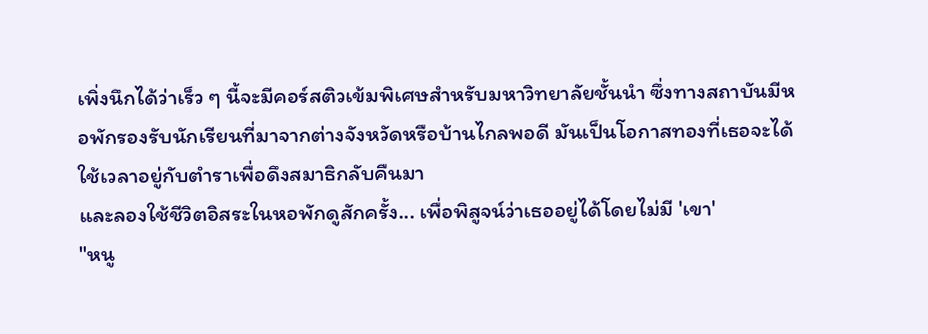เพิ่งนึกได้ว่าเร็ว ๆ นี้จะมีคอร์สติวเข้มพิเศษสำหรับมหาวิทยาลัยชั้นนำ ซึ่งทางสถาบันมีหอพักรองรับนักเรียนที่มาจากต่างจังหวัดหรือบ้านไกลพอดี มันเป็นโอกาสทองที่เธอจะได้ใช้เวลาอยู่กับตำราเพื่อดึงสมาธิกลับคืนมา
และลองใช้ชีวิตอิสระในหอพักดูสักครั้ง... เพื่อพิสูจน์ว่าเธออยู่ได้โดยไม่มี 'เขา'
"หนู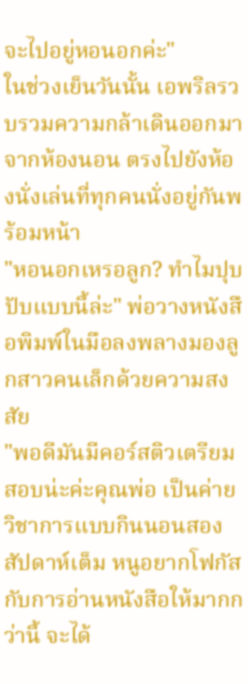จะไปอยู่หอนอกค่ะ"
ในช่วงเย็นวันนั้น เอพริลรวบรวมความกล้าเดินออกมาจากห้องนอน ตรงไปยังห้องนั่งเล่นที่ทุกคนนั่งอยู่กันพร้อมหน้า
"หอนอกเหรอลูก? ทำไมปุบปับแบบนี้ล่ะ" พ่อวางหนังสือพิมพ์ในมือลงพลางมองลูกสาวคนเล็กด้วยความสงสัย
"พอดีมันมีคอร์สติวเตรียมสอบน่ะค่ะคุณพ่อ เป็นค่ายวิชาการแบบกินนอนสองสัปดาห์เต็ม หนูอยากโฟกัสกับการอ่านหนังสือให้มากกว่านี้ จะได้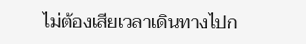ไม่ต้องเสียเวลาเดินทางไปก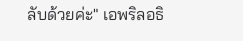ลับด้วยค่ะ" เอพริลอธิ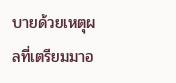บายด้วยเหตุผลที่เตรียมมาอ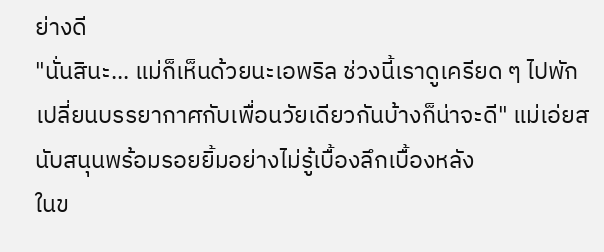ย่างดี
"นั่นสินะ... แม่ก็เห็นด้วยนะเอพริล ช่วงนี้เราดูเครียด ๆ ไปพักเปลี่ยนบรรยากาศกับเพื่อนวัยเดียวกันบ้างก็น่าจะดี" แม่เอ่ยสนับสนุนพร้อมรอยยิ้มอย่างไม่รู้เบื้องลึกเบื้องหลัง
ในข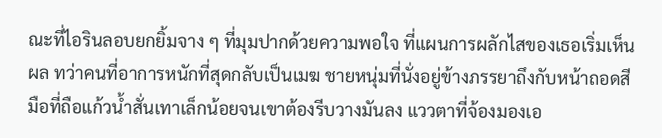ณะที่ไอรินลอบยกยิ้มจาง ๆ ที่มุมปากด้วยความพอใจ ที่แผนการผลักไสของเธอเริ่มเห็นผล ทว่าคนที่อาการหนักที่สุดกลับเป็นเมฆ ชายหนุ่มที่นั่งอยู่ข้างภรรยาถึงกับหน้าถอดสี มือที่ถือแก้วน้ำสั่นเทาเล็กน้อยจนเขาต้องรีบวางมันลง แววตาที่จ้องมองเอ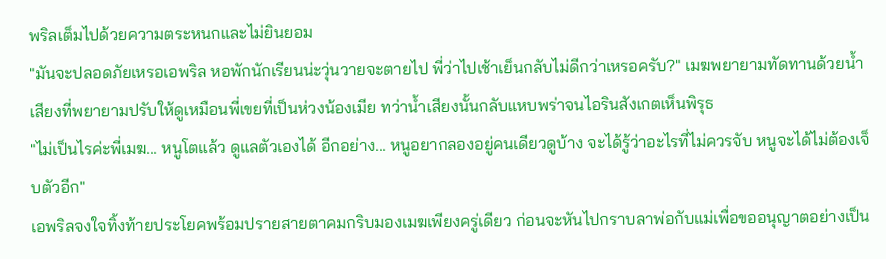พริลเต็มไปด้วยความตระหนกและไม่ยินยอม
"มันจะปลอดภัยเหรอเอพริล หอพักนักเรียนน่ะวุ่นวายจะตายไป พี่ว่าไปเช้าเย็นกลับไม่ดีกว่าเหรอครับ?" เมฆพยายามทัดทานด้วยน้ำเสียงที่พยายามปรับให้ดูเหมือนพี่เขยที่เป็นห่วงน้องเมีย ทว่าน้ำเสียงนั้นกลับแหบพร่าจนไอรินสังเกตเห็นพิรุธ
"ไม่เป็นไรค่ะพี่เมฆ... หนูโตแล้ว ดูแลตัวเองได้ อีกอย่าง... หนูอยากลองอยู่คนเดียวดูบ้าง จะได้รู้ว่าอะไรที่ไม่ควรจับ หนูจะได้ไม่ต้องเจ็บตัวอีก"
เอพริลจงใจทิ้งท้ายประโยคพร้อมปรายสายตาคมกริบมองเมฆเพียงครู่เดียว ก่อนจะหันไปกราบลาพ่อกับแม่เพื่อขออนุญาตอย่างเป็น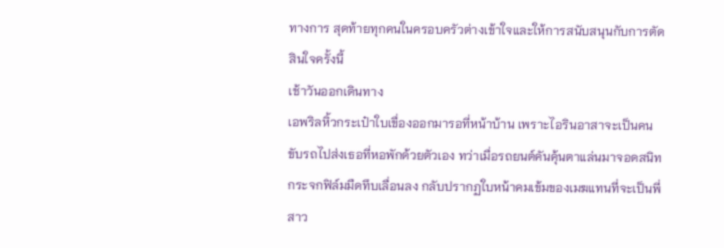ทางการ สุดท้ายทุกคนในครอบครัวต่างเข้าใจและให้การสนับสนุนกับการตัดสินใจครั้งนี้
เช้าวันออกเดินทาง
เอพริลหิ้วกระเป๋าใบเขื่องออกมารอที่หน้าบ้าน เพราะไอรินอาสาจะเป็นคนขับรถไปส่งเธอที่หอพักด้วยตัวเอง ทว่าเมื่อรถยนต์คันคุ้นตาแล่นมาจอดสนิท กระจกฟิล์มมืดทึบเลื่อนลง กลับปรากฏใบหน้าคมเข้มของเมฆแทนที่จะเป็นพี่สาว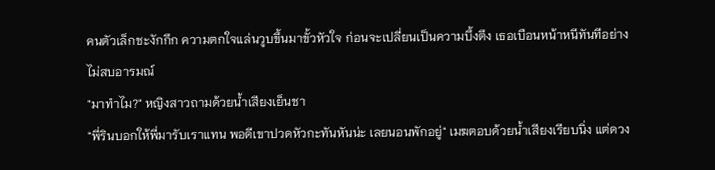คนตัวเล็กชะงักกึก ความตกใจแล่นวูบขึ้นมาขั้วหัวใจ ก่อนจะเปลี่ยนเป็นความบึ้งตึง เธอเบือนหน้าหนีทันทีอย่างไม่สบอารมณ์
"มาทำไม?" หญิงสาวถามด้วยน้ำเสียงเย็นชา
"พี่รินบอกให้พี่มารับเราแทน พอดีเขาปวดหัวกะทันหันน่ะ เลยนอนพักอยู่" เมฆตอบด้วยน้ำเสียงเรียบนิ่ง แต่ดวง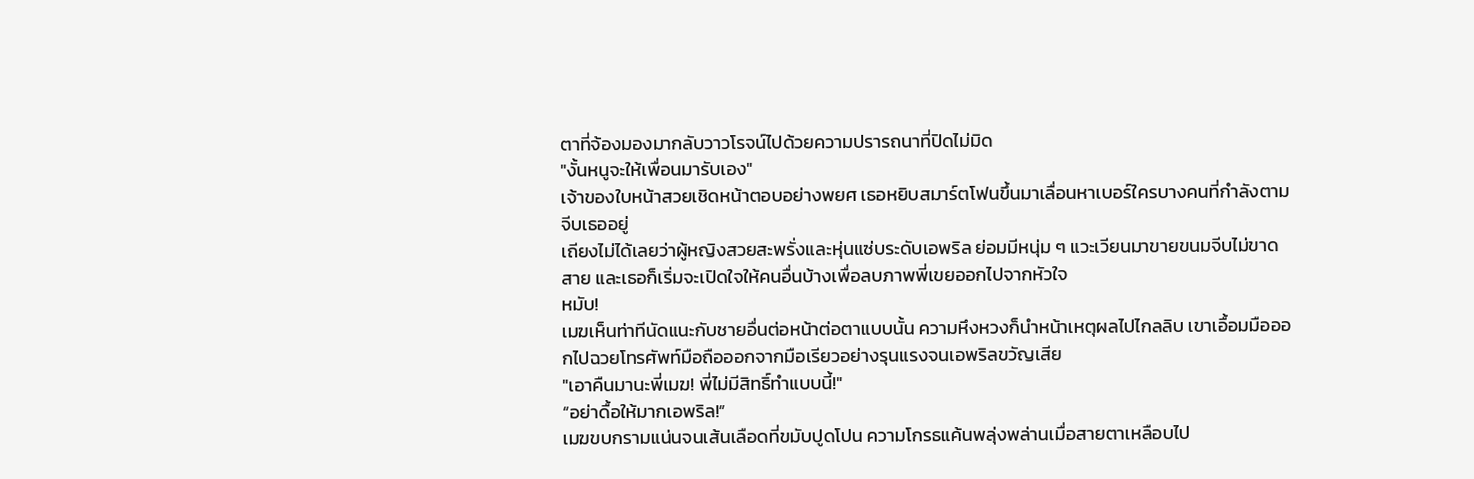ตาที่จ้องมองมากลับวาวโรจน์ไปด้วยความปรารถนาที่ปิดไม่มิด
"งั้นหนูจะให้เพื่อนมารับเอง"
เจ้าของใบหน้าสวยเชิดหน้าตอบอย่างพยศ เธอหยิบสมาร์ตโฟนขึ้นมาเลื่อนหาเบอร์ใครบางคนที่กำลังตามจีบเธออยู่
เถียงไม่ได้เลยว่าผู้หญิงสวยสะพรั่งและหุ่นแซ่บระดับเอพริล ย่อมมีหนุ่ม ๆ แวะเวียนมาขายขนมจีบไม่ขาดสาย และเธอก็เริ่มจะเปิดใจให้คนอื่นบ้างเพื่อลบภาพพี่เขยออกไปจากหัวใจ
หมับ!
เมฆเห็นท่าทีนัดแนะกับชายอื่นต่อหน้าต่อตาแบบนั้น ความหึงหวงก็นำหน้าเหตุผลไปไกลลิบ เขาเอื้อมมือออกไปฉวยโทรศัพท์มือถือออกจากมือเรียวอย่างรุนแรงจนเอพริลขวัญเสีย
"เอาคืนมานะพี่เมฆ! พี่ไม่มีสิทธิ์ทำแบบนี้!"
“อย่าดื้อให้มากเอพริล!”
เมฆขบกรามแน่นจนเส้นเลือดที่ขมับปูดโปน ความโกรธแค้นพลุ่งพล่านเมื่อสายตาเหลือบไป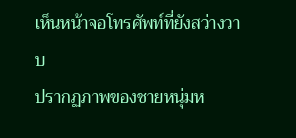เห็นหน้าจอโทรศัพท์ที่ยังสว่างวาบ
ปรากฏภาพของชายหนุ่มห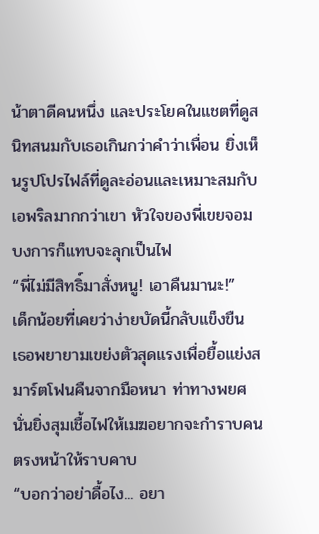น้าตาดีคนหนึ่ง และประโยคในแชตที่ดูสนิทสนมกับเธอเกินกว่าคำว่าเพื่อน ยิ่งเห็นรูปโปรไฟล์ที่ดูละอ่อนและเหมาะสมกับเอพริลมากกว่าเขา หัวใจของพี่เขยจอมบงการก็แทบจะลุกเป็นไฟ
“พี่ไม่มีสิทธิ์มาสั่งหนู! เอาคืนมานะ!”
เด็กน้อยที่เคยว่าง่ายบัดนี้กลับแข็งขืน เธอพยายามเขย่งตัวสุดแรงเพื่อยื้อแย่งสมาร์ตโฟนคืนจากมือหนา ท่าทางพยศนั่นยิ่งสุมเชื้อไฟให้เมฆอยากจะกำราบคนตรงหน้าให้ราบคาบ
“บอกว่าอย่าดื้อไง... อยา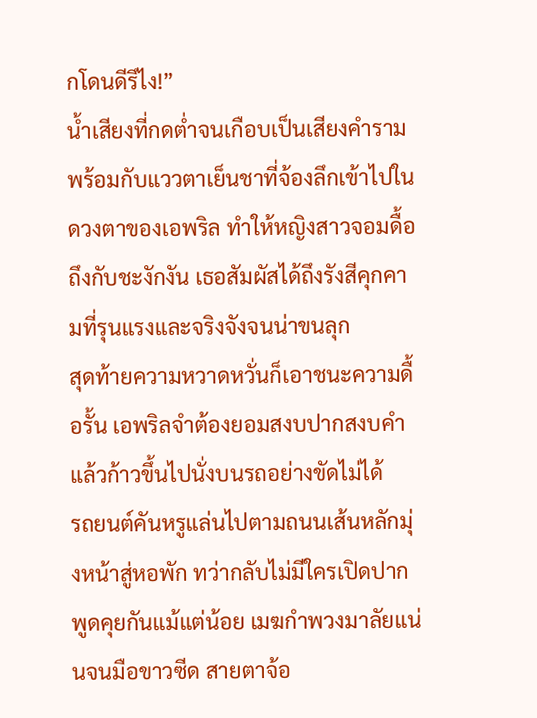กโดนดีรึไง!”
น้ำเสียงที่กดต่ำจนเกือบเป็นเสียงคำราม พร้อมกับแววตาเย็นชาที่จ้องลึกเข้าไปในดวงตาของเอพริล ทำให้หญิงสาวจอมดื้อถึงกับชะงักงัน เธอสัมผัสได้ถึงรังสีคุกคามที่รุนแรงและจริงจังจนน่าขนลุก
สุดท้ายความหวาดหวั่นก็เอาชนะความดื้อรั้น เอพริลจำต้องยอมสงบปากสงบคำแล้วก้าวขึ้นไปนั่งบนรถอย่างขัดไม่ได้
รถยนต์คันหรูแล่นไปตามถนนเส้นหลักมุ่งหน้าสู่หอพัก ทว่ากลับไม่มีใครเปิดปากพูดคุยกันแม้แต่น้อย เมฆกำพวงมาลัยแน่นจนมือขาวซีด สายตาจ้อ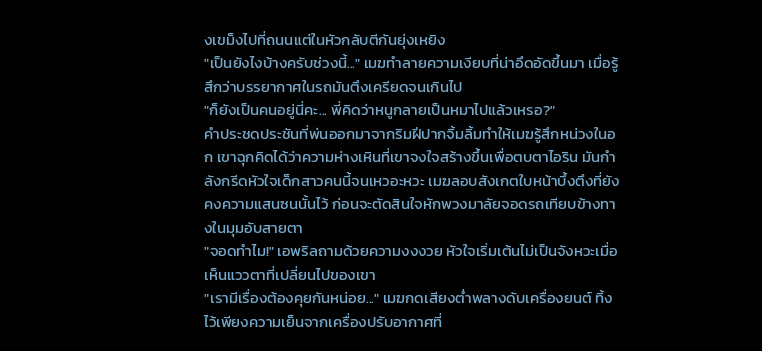งเขม็งไปที่ถนนแต่ในหัวกลับตีกันยุ่งเหยิง
"เป็นยังไงบ้างครับช่วงนี้..." เมฆทำลายความเงียบที่น่าอึดอัดขึ้นมา เมื่อรู้สึกว่าบรรยากาศในรถมันตึงเครียดจนเกินไป
"ก็ยังเป็นคนอยู่นี่คะ... พี่คิดว่าหนูกลายเป็นหมาไปแล้วเหรอ?"
คำประชดประชันที่พ่นออกมาจากริมฝีปากจิ้มลิ้มทำให้เมฆรู้สึกหน่วงในอก เขาฉุกคิดได้ว่าความห่างเหินที่เขาจงใจสร้างขึ้นเพื่อตบตาไอริน มันกำลังกรีดหัวใจเด็กสาวคนนี้จนเหวอะหวะ เมฆลอบสังเกตใบหน้าบึ้งตึงที่ยังคงความแสนซนนั้นไว้ ก่อนจะตัดสินใจหักพวงมาลัยจอดรถเทียบข้างทางในมุมอับสายตา
"จอดทำไม!" เอพริลถามด้วยความงงงวย หัวใจเริ่มเต้นไม่เป็นจังหวะเมื่อเห็นแววตาที่เปลี่ยนไปของเขา
"เรามีเรื่องต้องคุยกันหน่อย..." เมฆกดเสียงต่ำพลางดับเครื่องยนต์ ทิ้งไว้เพียงความเย็นจากเครื่องปรับอากาศที่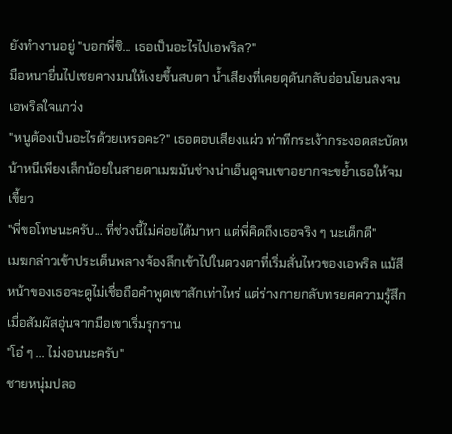ยังทำงานอยู่ "บอกพี่ซิ... เธอเป็นอะไรไปเอพริล?"
มือหนายื่นไปเชยคางมนให้เงยขึ้นสบตา น้ำเสียงที่เคยดุดันกลับอ่อนโยนลงจนเอพริลใจแกว่ง
"หนูต้องเป็นอะไรด้วยเหรอคะ?" เธอตอบเสียงแผ่ว ท่าทีกระเง้ากระงอดสะบัดหน้าหนีเพียงเล็กน้อยในสายตาเมฆมันช่างน่าเอ็นดูจนเขาอยากจะขย้ำเธอให้จมเขี้ยว
"พี่ขอโทษนะครับ... ที่ช่วงนี้ไม่ค่อยได้มาหา แต่พี่คิดถึงเธอจริง ๆ นะเด็กดี"
เมฆกล่าวเข้าประเด็นพลางจ้องลึกเข้าไปในดวงตาที่เริ่มสั่นไหวของเอพริล แม้สีหน้าของเธอจะดูไม่เชื่อถือคำพูดเขาสักเท่าไหร่ แต่ร่างกายกลับทรยศความรู้สึกเมื่อสัมผัสอุ่นจากมือเขาเริ่มรุกราน
"โอ๋ ๆ ... ไม่งอนนะครับ"
ชายหนุ่มปลอ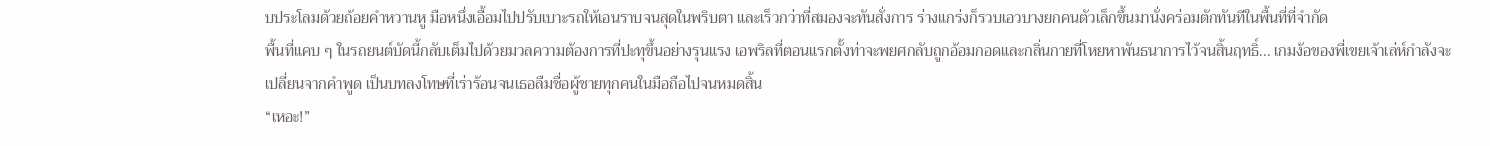บประโลมด้วยถ้อยคำหวานหู มือหนึ่งเอื้อมไปปรับเบาะรถให้เอนราบจนสุดในพริบตา และเร็วกว่าที่สมองจะทันสั่งการ ร่างแกร่งก็รวบเอวบางยกคนตัวเล็กขึ้นมานั่งคร่อมตักทันทีในพื้นที่ที่จำกัด
พื้นที่แคบ ๆ ในรถยนต์บัดนี้กลับเต็มไปด้วยมวลความต้องการที่ปะทุขึ้นอย่างรุนแรง เอพริลที่ตอนแรกตั้งท่าจะพยศกลับถูกอ้อมกอดและกลิ่นกายที่โหยหาพันธนาการไว้จนสิ้นฤทธิ์... เกมง้อของพี่เขยเจ้าเล่ห์กำลังจะเปลี่ยนจากคำพูด เป็นบทลงโทษที่เร่าร้อนจนเธอลืมชื่อผู้ชายทุกคนในมือถือไปจนหมดสิ้น
“เหอะ!”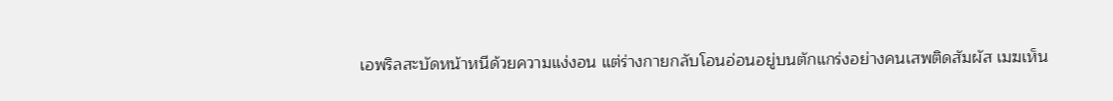เอพริลสะบัดหน้าหนีด้วยความแง่งอน แต่ร่างกายกลับโอนอ่อนอยู่บนตักแกร่งอย่างคนเสพติดสัมผัส เมฆเห็น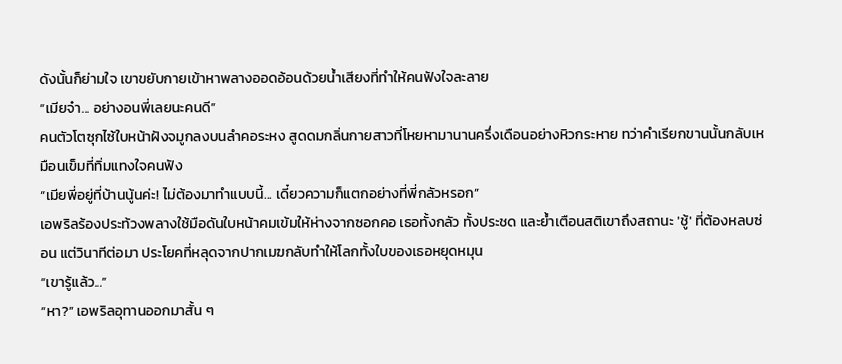ดังนั้นก็ย่ามใจ เขาขยับกายเข้าหาพลางออดอ้อนด้วยน้ำเสียงที่ทำให้คนฟังใจละลาย
“เมียจ๋า... อย่างอนพี่เลยนะคนดี”
คนตัวโตซุกไซ้ใบหน้าฝังจมูกลงบนลำคอระหง สูดดมกลิ่นกายสาวที่โหยหามานานครึ่งเดือนอย่างหิวกระหาย ทว่าคำเรียกขานนั้นกลับเหมือนเข็มที่ทิ่มแทงใจคนฟัง
“เมียพี่อยู่ที่บ้านนู้นค่ะ! ไม่ต้องมาทำแบบนี้... เดี๋ยวความก็แตกอย่างที่พี่กลัวหรอก”
เอพริลร้องประท้วงพลางใช้มือดันใบหน้าคมเข้มให้ห่างจากซอกคอ เธอทั้งกลัว ทั้งประชด และย้ำเตือนสติเขาถึงสถานะ 'ชู้' ที่ต้องหลบซ่อน แต่วินาทีต่อมา ประโยคที่หลุดจากปากเมฆกลับทำให้โลกทั้งใบของเธอหยุดหมุน
“เขารู้แล้ว...”
“หา?” เอพริลอุทานออกมาสั้น ๆ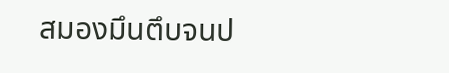สมองมึนตึบจนป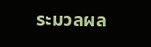ระมวลผล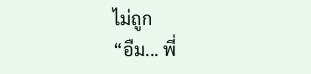ไม่ถูก
“อืม... พี่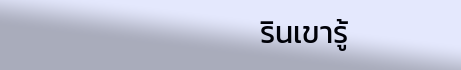รินเขารู้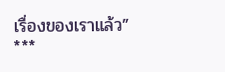เรื่องของเราแล้ว”
***